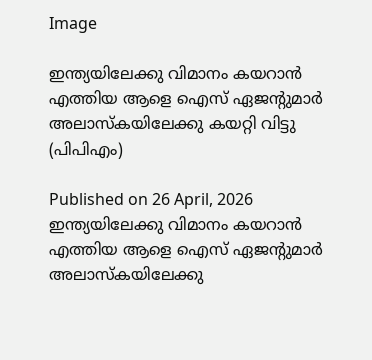Image

ഇന്ത്യയിലേക്കു വിമാനം കയറാൻ എത്തിയ ആളെ ഐസ് ഏജന്റുമാർ അലാസ്കയിലേക്കു കയറ്റി വിട്ടു (പിപിഎം)

Published on 26 April, 2026
ഇന്ത്യയിലേക്കു വിമാനം കയറാൻ എത്തിയ ആളെ ഐസ് ഏജന്റുമാർ അലാസ്കയിലേക്കു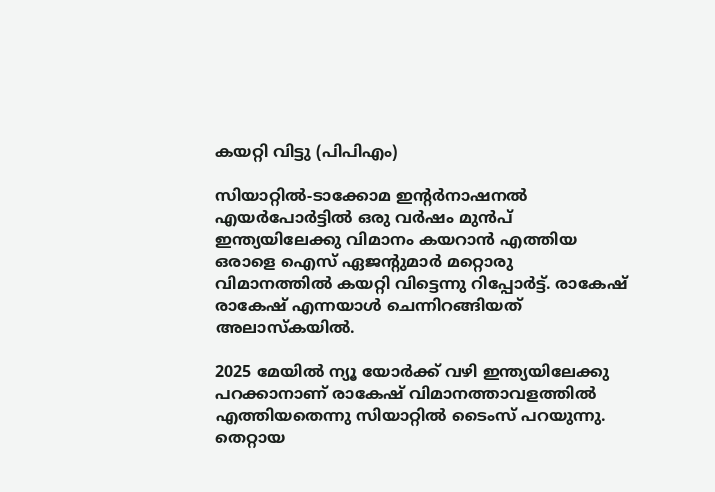കയറ്റി വിട്ടു (പിപിഎം)

സിയാറ്റിൽ-ടാക്കോമ ഇന്റർനാഷനൽ എയർപോർട്ടിൽ ഒരു വർഷം മുൻപ് ഇന്ത്യയിലേക്കു വിമാനം കയറാൻ എത്തിയ ഒരാളെ ഐസ് ഏജന്റുമാർ മറ്റൊരു വിമാനത്തിൽ കയറ്റി വിട്ടെന്നു റിപ്പോർട്ട്. രാകേഷ് രാകേഷ് എന്നയാൾ ചെന്നിറങ്ങിയത് അലാസ്‌കയിൽ.

2025 മേയിൽ ന്യൂ യോർക്ക് വഴി ഇന്ത്യയിലേക്കു പറക്കാനാണ് രാകേഷ് വിമാനത്താവളത്തിൽ എത്തിയതെന്നു സിയാറ്റിൽ ടൈംസ് പറയുന്നു. തെറ്റായ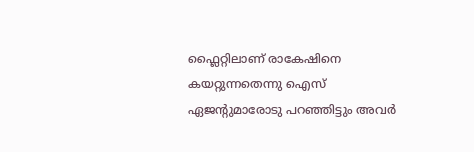ഫ്ലൈറ്റിലാണ് രാകേഷിനെ കയറ്റുന്നതെന്നു ഐസ് ഏജന്റുമാരോടു പറഞ്ഞിട്ടും അവർ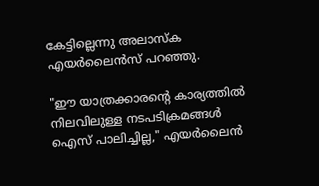കേട്ടില്ലെന്നു അലാസ്‌ക എയർലൈൻസ് പറഞ്ഞു.

"ഈ യാത്രക്കാരന്റെ കാര്യത്തിൽ നിലവിലുള്ള നടപടിക്രമങ്ങൾ ഐസ് പാലിച്ചില്ല," എയർലൈൻ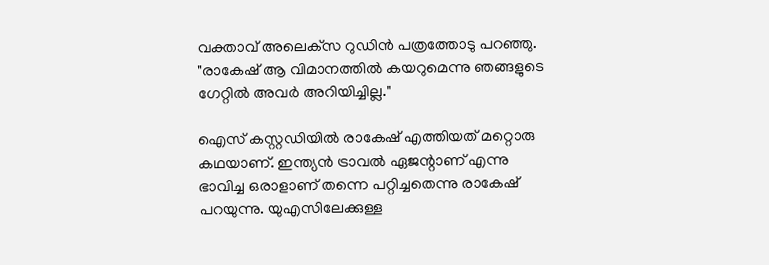വക്താവ് അലെക്‌സ റുഡിൻ പത്രത്തോടു പറഞ്ഞു. "രാകേഷ് ആ വിമാനത്തിൽ കയറുമെന്നു ഞങ്ങളുടെ ഗേറ്റിൽ അവർ അറിയിച്ചില്ല."

ഐസ് കസ്റ്റഡിയിൽ രാകേഷ് എത്തിയത് മറ്റൊരു കഥയാണ്. ഇന്ത്യൻ ട്രാവൽ ഏജന്റാണ് എന്നു ഭാവിച്ച ഒരാളാണ് തന്നെ പറ്റിച്ചതെന്നു രാകേഷ് പറയുന്നു. യുഎസിലേക്കുള്ള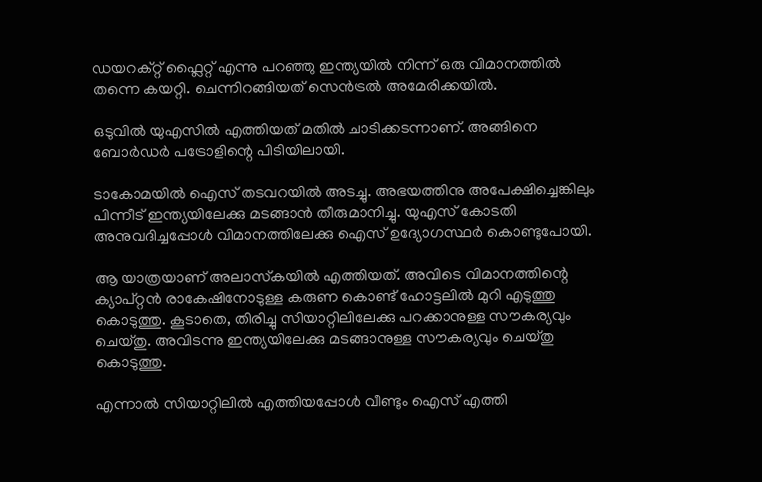ഡയറക്റ്റ് ഫ്ലൈറ്റ് എന്നു പറഞ്ഞു ഇന്ത്യയിൽ നിന്ന് ഒരു വിമാനത്തിൽ തന്നെ കയറ്റി. ചെന്നിറങ്ങിയത് സെൻട്രൽ അമേരിക്കയിൽ.

ഒടുവിൽ യുഎസിൽ എത്തിയത് മതിൽ ചാടിക്കടന്നാണ്‌. അങ്ങിനെ ബോർഡർ പട്രോളിന്റെ പിടിയിലായി.

ടാകോമയിൽ ഐസ് തടവറയിൽ അടച്ചു. അഭയത്തിനു അപേക്ഷിച്ചെങ്കിലും പിന്നീട് ഇന്ത്യയിലേക്കു മടങ്ങാൻ തീരുമാനിച്ചു. യുഎസ് കോടതി അനുവദിച്ചപ്പോൾ വിമാനത്തിലേക്കു ഐസ് ഉദ്യോഗസ്ഥർ കൊണ്ടുപോയി.

ആ യാത്രയാണ് അലാസ്‌കയിൽ എത്തിയത്. അവിടെ വിമാനത്തിന്റെ ക്യാപ്റ്റൻ രാകേഷിനോടുള്ള കരുണ കൊണ്ട് ഹോട്ടലിൽ മുറി എടുത്തു കൊടുത്തു. കൂടാതെ, തിരിച്ചു സിയാറ്റിലിലേക്കു പറക്കാനുള്ള സൗകര്യവും ചെയ്തു. അവിടന്നു ഇന്ത്യയിലേക്കു മടങ്ങാനുള്ള സൗകര്യവും ചെയ്തു കൊടുത്തു.

എന്നാൽ സിയാറ്റിലിൽ എത്തിയപ്പോൾ വീണ്ടും ഐസ് എത്തി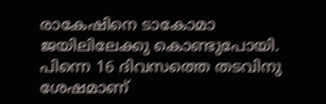രാകേഷിനെ ടാകോമാ ജയിലിലേക്കു കൊണ്ടുപോയി. പിന്നെ 16 ദിവസത്തെ തടവിനു ശേഷമാണ്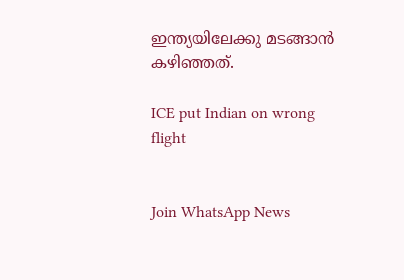ഇന്ത്യയിലേക്കു മടങ്ങാൻ കഴിഞ്ഞത്.

ICE put Indian on wrong flight


Join WhatsApp News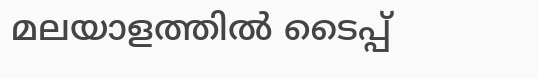മലയാളത്തില്‍ ടൈപ്പ്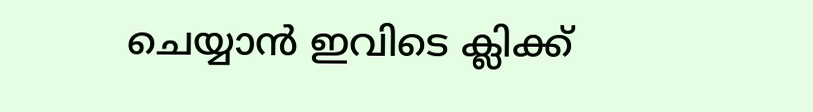ചെയ്യാന്‍ ഇവിടെ ക്ലിക്ക്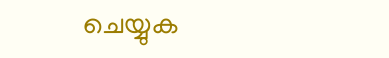ചെയ്യുക